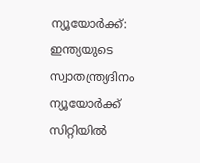ന്യൂയോർക്ക്: ഇന്ത്യയുടെ സ്വാതന്ത്ര്യദിനം ന്യൂയോർക്ക് സിറ്റിയിൽ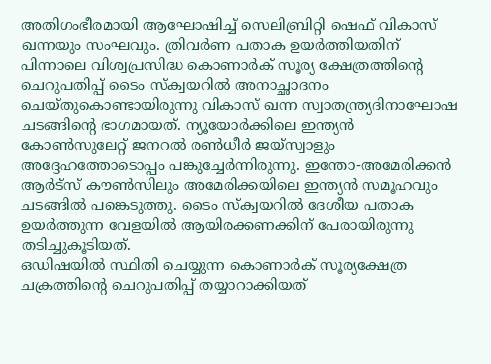അതിഗംഭീരമായി ആഘോഷിച്ച് സെലിബ്രിറ്റി ഷെഫ് വികാസ് ഖന്നയും സംഘവും. ത്രിവർണ പതാക ഉയർത്തിയതിന് പിന്നാലെ വിശ്വപ്രസിദ്ധ കൊണാർക് സൂര്യ ക്ഷേത്രത്തിന്റെ ചെറുപതിപ്പ് ടൈം സ്ക്വയറിൽ അനാച്ഛാദനം ചെയ്തുകൊണ്ടായിരുന്നു വികാസ് ഖന്ന സ്വാതന്ത്ര്യദിനാഘോഷ ചടങ്ങിന്റെ ഭാഗമായത്. ന്യൂയോർക്കിലെ ഇന്ത്യൻ കോൺസുലേറ്റ് ജനറൽ രൺധീർ ജയ്സ്വാളും അദ്ദേഹത്തോടൊപ്പം പങ്കുച്ചേർന്നിരുന്നു. ഇന്തോ-അമേരിക്കൻ ആർട്സ് കൗൺസിലും അമേരിക്കയിലെ ഇന്ത്യൻ സമൂഹവും ചടങ്ങിൽ പങ്കെടുത്തു. ടൈം സ്ക്വയറിൽ ദേശീയ പതാക ഉയർത്തുന്ന വേളയിൽ ആയിരക്കണക്കിന് പേരായിരുന്നു തടിച്ചുകൂടിയത്.
ഒഡിഷയിൽ സ്ഥിതി ചെയ്യുന്ന കൊണാർക് സൂര്യക്ഷേത്ര ചക്രത്തിന്റെ ചെറുപതിപ്പ് തയ്യാറാക്കിയത്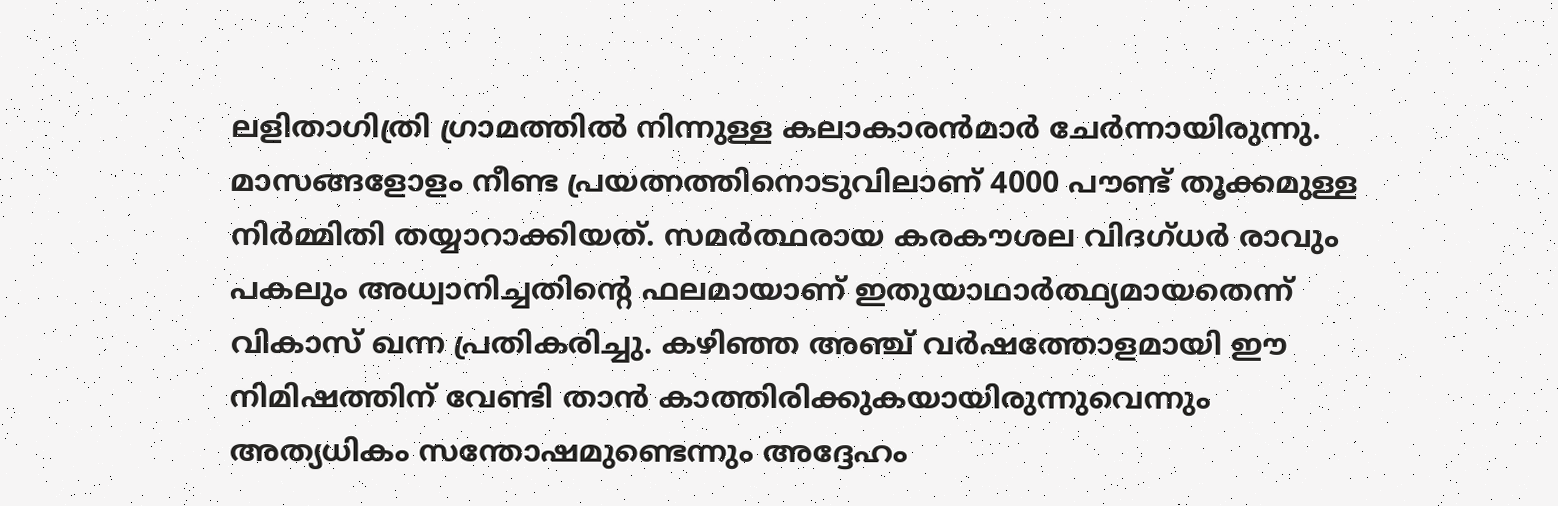ലളിതാഗിത്രി ഗ്രാമത്തിൽ നിന്നുള്ള കലാകാരൻമാർ ചേർന്നായിരുന്നു. മാസങ്ങളോളം നീണ്ട പ്രയത്നത്തിനൊടുവിലാണ് 4000 പൗണ്ട് തൂക്കമുള്ള നിർമ്മിതി തയ്യാറാക്കിയത്. സമർത്ഥരായ കരകൗശല വിദഗ്ധർ രാവും പകലും അധ്വാനിച്ചതിന്റെ ഫലമായാണ് ഇതുയാഥാർത്ഥ്യമായതെന്ന് വികാസ് ഖന്ന പ്രതികരിച്ചു. കഴിഞ്ഞ അഞ്ച് വർഷത്തോളമായി ഈ നിമിഷത്തിന് വേണ്ടി താൻ കാത്തിരിക്കുകയായിരുന്നുവെന്നും അത്യധികം സന്തോഷമുണ്ടെന്നും അദ്ദേഹം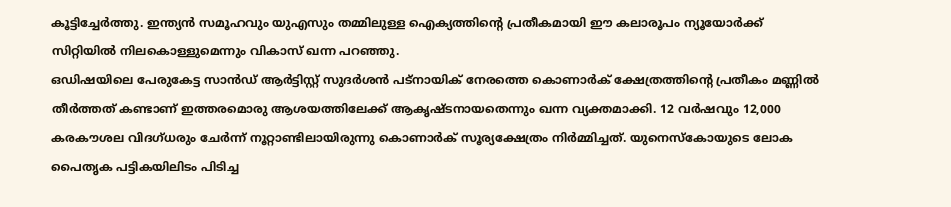കൂട്ടിച്ചേർത്തു. ഇന്ത്യൻ സമൂഹവും യുഎസും തമ്മിലുള്ള ഐക്യത്തിന്റെ പ്രതീകമായി ഈ കലാരൂപം ന്യൂയോർക്ക് സിറ്റിയിൽ നിലകൊള്ളുമെന്നും വികാസ് ഖന്ന പറഞ്ഞു.
ഒഡിഷയിലെ പേരുകേട്ട സാൻഡ് ആർട്ടിസ്റ്റ് സുദർശൻ പട്നായിക് നേരത്തെ കൊണാർക് ക്ഷേത്രത്തിന്റെ പ്രതീകം മണ്ണിൽ തീർത്തത് കണ്ടാണ് ഇത്തരമൊരു ആശയത്തിലേക്ക് ആകൃഷ്ടനായതെന്നും ഖന്ന വ്യക്തമാക്കി. 12 വർഷവും 12,000 കരകൗശല വിദഗ്ധരും ചേർന്ന് നൂറ്റാണ്ടിലായിരുന്നു കൊണാർക് സൂര്യക്ഷേത്രം നിർമ്മിച്ചത്. യുനെസ്കോയുടെ ലോക പൈതൃക പട്ടികയിലിടം പിടിച്ച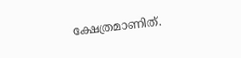ക്ഷേത്രമാണിത്.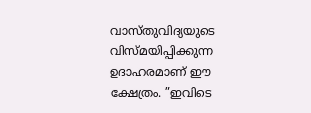വാസ്തുവിദ്യയുടെ വിസ്മയിപ്പിക്കുന്ന ഉദാഹരമാണ് ഈ ക്ഷേത്രം. ”ഇവിടെ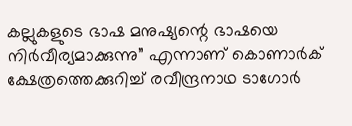കല്ലുകളുടെ ഭാഷ മനുഷ്യന്റെ ഭാഷയെ നിർവീര്യമാക്കുന്നു” എന്നാണ് കൊണാർക് ക്ഷേത്രത്തെക്കുറിച്ച് രവീന്ദ്രനാഥ ടാഗോർ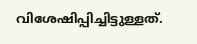വിശേഷിപ്പിച്ചിട്ടുള്ളത്.